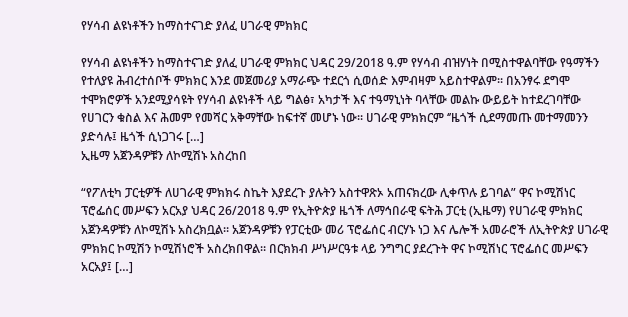የሃሳብ ልዩነቶችን ከማስተናገድ ያለፈ ሀገራዊ ምክክር

የሃሳብ ልዩነቶችን ከማስተናገድ ያለፈ ሀገራዊ ምክክር ህዳር 29/2018 ዓ.ም የሃሳብ ብዝሃነት በሚስተዋልባቸው የዓማችን የተለያዩ ሕብረተሰቦች ምክክር እንደ መጀመሪያ አማራጭ ተደርጎ ሲወሰድ እምብዛም አይስተዋልም፡፡ በአንፃሩ ደግሞ ተሞክሮዎች አንደሚያሳዩት የሃሳብ ልዩነቶች ላይ ግልፅ፣ አካታች እና ተዓማኒነት ባላቸው መልኩ ውይይት ከተደረገባቸው የሀገርን ቁስል እና ሕመም የመሻር አቅማቸው ከፍተኛ መሆኑ ነው፡፡ ሀገራዊ ምክክርም ‘’ዜጎች ሲደማመጡ መተማመንን ያድሳሉ፤ ዜጎች ሲነጋገሩ […]
ኢዜማ አጀንዳዎቹን ለኮሚሽኑ አስረከበ

“የፖለቲካ ፓርቲዎች ለሀገራዊ ምክክሩ ስኬት እያደረጉ ያሉትን አስተዋጽኦ አጠናክረው ሊቀጥሉ ይገባል” ዋና ኮሚሽነር ፕሮፌሰር መሥፍን አርአያ ህዳር 26/2018 ዓ.ም የኢትዮጵያ ዜጎች ለማኅበራዊ ፍትሕ ፓርቲ (ኢዜማ) የሀገራዊ ምክክር አጀንዳዎቹን ለኮሚሽኑ አስረክቧል። አጀንዳዎቹን የፓርቲው መሪ ፕሮፌሰር ብርሃኑ ነጋ እና ሌሎች አመራሮች ለኢትዮጵያ ሀገራዊ ምክክር ኮሚሽን ኮሚሽነሮች አስረክበዋል። በርክክብ ሥነሥርዓቱ ላይ ንግግር ያደረጉት ዋና ኮሚሽነር ፕሮፌሰር መሥፍን አርአያ፤ […]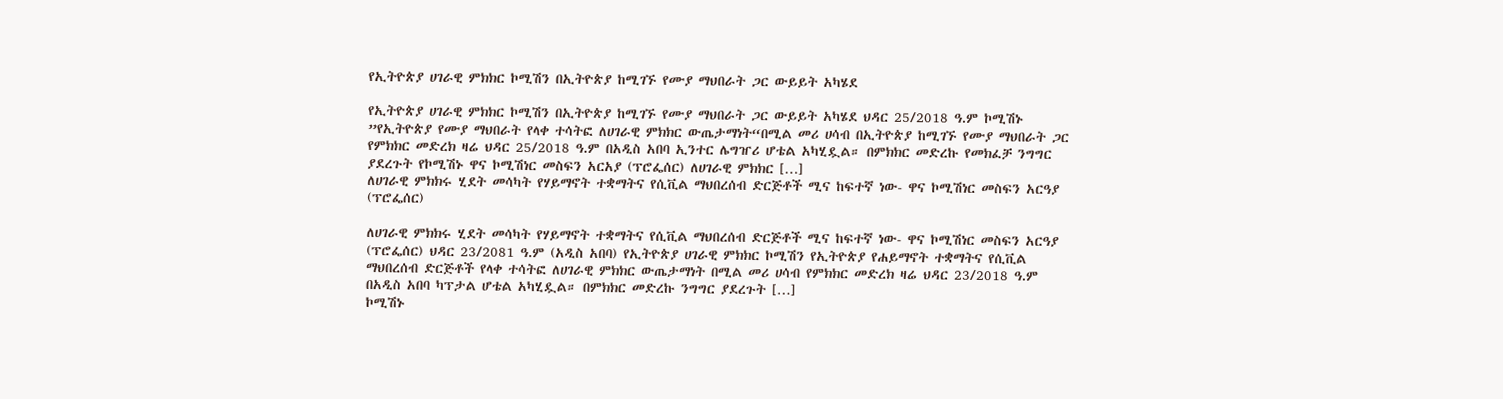የኢትዮጵያ ሀገራዊ ምክክር ኮሚሽን በኢትዮጵያ ከሚገኙ የሙያ ማህበራት ጋር ውይይት አካሄደ

የኢትዮጵያ ሀገራዊ ምክክር ኮሚሽን በኢትዮጵያ ከሚገኙ የሙያ ማህበራት ጋር ውይይት አካሄደ ህዳር 25/2018 ዓ.ም ኮሚሽኑ ”የኢትዮጵያ የሙያ ማህበራት የላቀ ተሳትፎ ለሀገራዊ ምክክር ውጤታማነት“በሚል መሪ ሀሳብ በኢትዮጵያ ከሚገኙ የሙያ ማህበራት ጋር የምክክር መድረክ ዛሬ ህዳር 25/2018 ዓ.ም በአዲስ አበባ ኢንተር ሌግዠሪ ሆቴል አካሂዷል። በምክክር መድረኩ የመክፈቻ ንግግር ያደረጉት የኮሚሽኑ ዋና ኮሚሽነር መስፍን አርአያ (ፕሮፌሰር) ለሀገራዊ ምክክር […]
ለሀገራዊ ምክክሩ ሂደት መሳካት የሃይማኖት ተቋማትና የሲቪል ማህበረሰብ ድርጅቶች ሚና ከፍተኛ ነው- ዋና ኮሚሽነር መስፍን አርዓያ (ፕሮፌሰር)

ለሀገራዊ ምክክሩ ሂደት መሳካት የሃይማኖት ተቋማትና የሲቪል ማህበረሰብ ድርጅቶች ሚና ከፍተኛ ነው- ዋና ኮሚሽነር መስፍን አርዓያ (ፕሮፌሰር) ህዳር 23/2081 ዓ.ም (አዲስ አበባ) የኢትዮጵያ ሀገራዊ ምክክር ኮሚሽን የኢትዮጵያ የሐይማኖት ተቋማትና የሲቪል ማህበረሰብ ድርጅቶች የላቀ ተሳትፎ ለሀገራዊ ምክክር ውጤታማነት በሚል መሪ ሀሳብ የምክክር መድረክ ዛሬ ህዳር 23/2018 ዓ.ም በአዲስ አበባ ካፕታል ሆቴል አካሂዷል። በምክክር መድረኩ ንግግር ያደረጉት […]
ኮሚሽኑ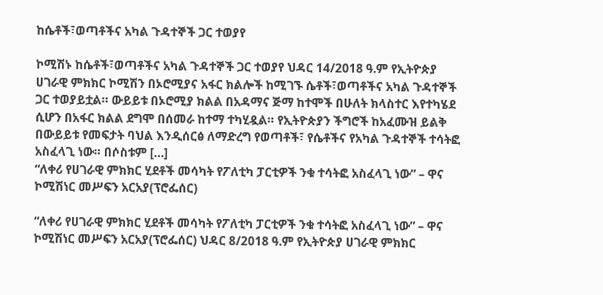ከሴቶች፣ወጣቶችና አካል ጉዳተኞች ጋር ተወያየ

ኮሚሽኑ ከሴቶች፣ወጣቶችና አካል ጉዳተኞች ጋር ተወያየ ህዳር 14/2018 ዓ.ም የኢትዮጵያ ሀገራዊ ምክክር ኮሚሽን በኦሮሚያና አፋር ክልሎች ከሚገኙ ሴቶች፣ወጣቶችና አካል ጉዳተኞች ጋር ተወያይቷል። ውይይቱ በኦሮሚያ ክልል በአዳማና ጅማ ከተሞች በሁለት ክላስተር እየተካሄደ ሲሆን በአፋር ክልል ደግሞ በሰመራ ከተማ ተካሂዷል። የኢትዮጵያን ችግሮች ከአፈሙዝ ይልቅ በውይይቱ የመፍታት ባህል እንዲሰርፅ ለማድረግ የወጣቶች፣ የሴቶችና የአካል ጉዳተኞች ተሳትፎ አስፈላጊ ነው። በሶስቱም […]
“ለቀሪ የሀገራዊ ምክክር ሂደቶች መሳካት የፖለቲካ ፓርቲዎች ንቁ ተሳትፎ አስፈላጊ ነው” – ዋና ኮሚሽነር መሥፍን አርአያ(ፕሮፌሰር)

“ለቀሪ የሀገራዊ ምክክር ሂደቶች መሳካት የፖለቲካ ፓርቲዎች ንቁ ተሳትፎ አስፈላጊ ነው” – ዋና ኮሚሽነር መሥፍን አርአያ(ፕሮፌሰር) ህዳር 8/2018 ዓ.ም የኢትዮጵያ ሀገራዊ ምክክር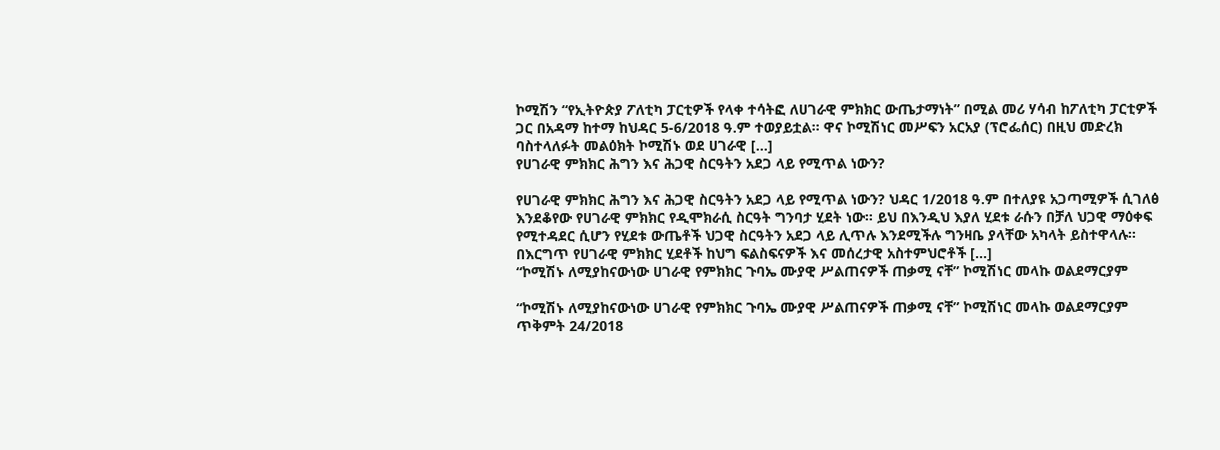ኮሚሽን “የኢትዮጵያ ፖለቲካ ፓርቲዎች የላቀ ተሳትፎ ለሀገራዊ ምክክር ውጤታማነት” በሚል መሪ ሃሳብ ከፖለቲካ ፓርቲዎች ጋር በአዳማ ከተማ ከህዳር 5-6/2018 ዓ.ም ተወያይቷል፡፡ ዋና ኮሚሽነር መሥፍን አርአያ (ፕሮፌሰር) በዚህ መድረክ ባስተላለፉት መልዕክት ኮሚሽኑ ወደ ሀገራዊ […]
የሀገራዊ ምክክር ሕግን እና ሕጋዊ ስርዓትን አደጋ ላይ የሚጥል ነውን?

የሀገራዊ ምክክር ሕግን እና ሕጋዊ ስርዓትን አደጋ ላይ የሚጥል ነውን? ህዳር 1/2018 ዓ.ም በተለያዩ አጋጣሚዎች ሲገለፅ እንደቆየው የሀገራዊ ምክክር የዲሞክራሲ ስርዓት ግንባታ ሂደት ነው፡፡ ይህ በእንዲህ እያለ ሂደቱ ራሱን በቻለ ህጋዊ ማዕቀፍ የሚተዳደር ሲሆን የሂደቱ ውጤቶች ህጋዊ ስርዓትን አደጋ ላይ ሊጥሉ እንደሚችሉ ግንዛቤ ያላቸው አካላት ይስተዋላሉ፡፡ በእርግጥ የሀገራዊ ምክክር ሂደቶች ከህግ ፍልስፍናዎች እና መሰረታዊ አስተምህሮቶች […]
“ኮሚሽኑ ለሚያከናውነው ሀገራዊ የምክክር ጉባኤ ሙያዊ ሥልጠናዎች ጠቃሚ ናቸ” ኮሚሽነር መላኩ ወልደማርያም

“ኮሚሽኑ ለሚያከናውነው ሀገራዊ የምክክር ጉባኤ ሙያዊ ሥልጠናዎች ጠቃሚ ናቸ” ኮሚሽነር መላኩ ወልደማርያም ጥቅምት 24/2018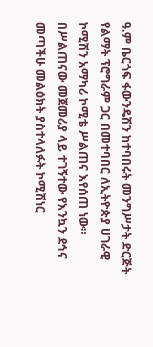ዓ.ም ቤርጎፍ ፋውንዴሽን ከተባበሩት መንግሥታት ድርጅት የልማት ፕሮግራም ጋር በመተባበር ለኢትዮጵያ ሀገራዊ ኮሚሽን አማካሪ ኮሚቴ ሥልጠና እየሰጠ ነው። በሥልጠናው መጀመሪያ ላይ ተገኝተው የእንኳን ደኅና መጣችሁ መልዕክት ያስተላለፉት ኮሚሽነር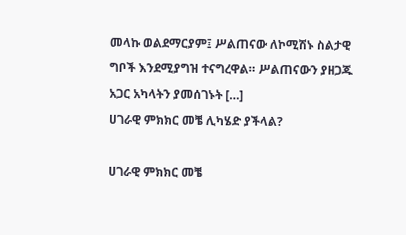መላኩ ወልደማርያም፤ ሥልጠናው ለኮሚሽኑ ስልታዊ ግቦች እንደሚያግዝ ተናግረዋል። ሥልጠናውን ያዘጋጁ አጋር አካላትን ያመሰገኑት […]
ሀገራዊ ምክክር መቼ ሊካሄድ ያችላል?

ሀገራዊ ምክክር መቼ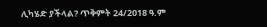ሊካሄድ ያችላል? ጥቅምት 24/2018 ዓ.ም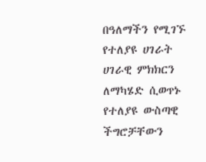በዓለማችን የሚገኙ የተለያዩ ሀገራት ሀገራዊ ምክክርን ለማካሄድ ሲወጥኑ የተለያዩ ውስጣዊ ችግሮቻቸውን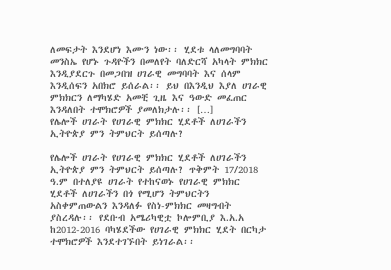ለመፍታት እንደሆነ እሙን ነው፡፡ ሂደቱ ላለመግባባት መንስኤ የሆኑ ጉዳዮችን በመለየት ባለድርሻ አካላት ምክክር እንዲያደርጉ በመጋበዝ ሀገራዊ መግባባት እና ሰላም እንዲሰፍን አበክሮ ይሰራል፡፡ ይህ በእንዲህ እያለ ሀገራዊ ምክክርን ለማካሄድ አመቺ ጊዜ እና ዓውድ መፈጠር እንዳለበት ተሞክሮዎች ያመለክታሉ፡፡ […]
የሌሎች ሀገራት የሀገራዊ ምክክር ሂደቶች ለሀገራችን ኢትዮጵያ ምን ትምህርት ይሰጣሉ?

የሌሎች ሀገራት የሀገራዊ ምክክር ሂደቶች ለሀገራችን ኢትዮጵያ ምን ትምህርት ይሰጣሉ? ጥቅምት 17/2018 ዓ.ም በተለያዩ ሀገራት የተከናወኑ የሀገራዊ ምክክር ሂደቶች ለሀገራችን በጎ የሚሆን ትምህርትን አስቀምጠውልን እንዳለፉ የስነ-ምክክር መዛግብት ያስረዳሉ፡፡ የደቡብ አሜሪካዊቷ ኮሎምቢያ እ.አ.አ ከ2012-2016 ባካሄደችው የሀገራዊ ምክክር ሂደት በርካታ ተሞክሮዎች እንደተገኙበት ይነገራል፡፡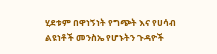ሂደቱም በዋነኝነት የግጭት እና የሀሳብ ልዩነቶች መንስኤ የሆኑትን ጉዳዮች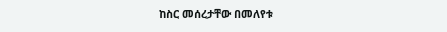ከስር መሰረታቸው በመለየቱ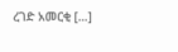ረገድ አመርቂ […]